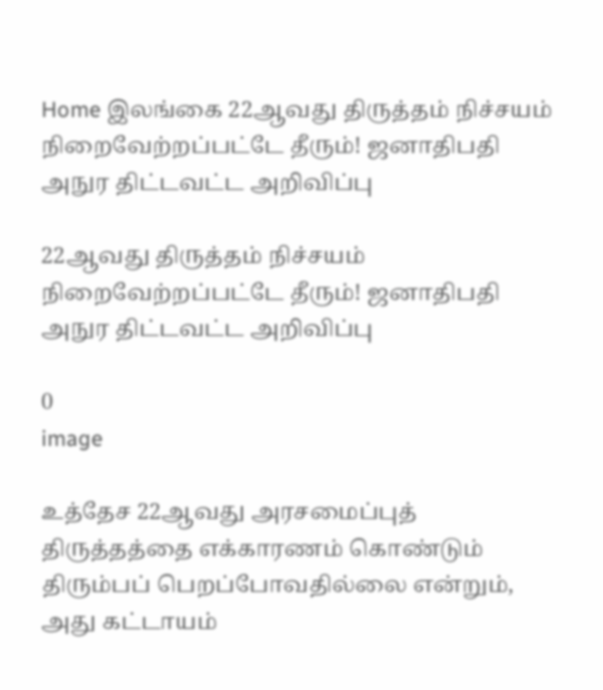Home இலங்கை 22ஆவது திருத்தம் நிச்சயம் நிறைவேற்றப்பட்டே தீரும்! ஜனாதிபதி அநுர திட்டவட்ட அறிவிப்பு

22ஆவது திருத்தம் நிச்சயம் நிறைவேற்றப்பட்டே தீரும்! ஜனாதிபதி அநுர திட்டவட்ட அறிவிப்பு

0
image

உத்தேச 22ஆவது அரசமைப்புத் திருத்தத்தை எக்காரணம் கொண்டும் திரும்பப் பெறப்போவதில்லை என்றும், அது கட்டாயம்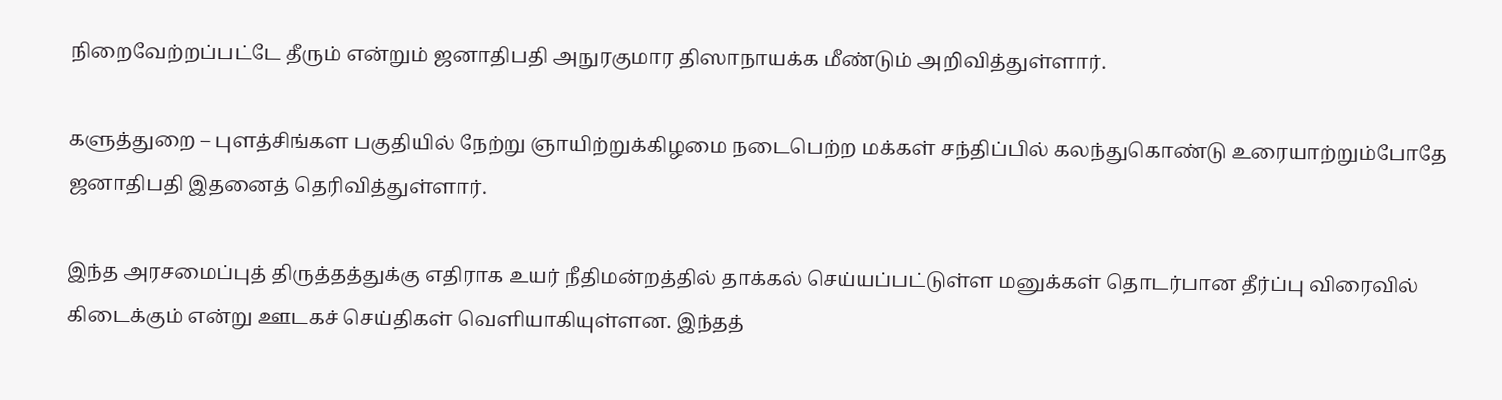நிறைவேற்றப்பட்டே தீரும் என்றும் ஜனாதிபதி அநுரகுமார திஸாநாயக்க மீண்டும் அறிவித்துள்ளார்.

களுத்துறை – புளத்சிங்கள பகுதியில் நேற்று ஞாயிற்றுக்கிழமை நடைபெற்ற மக்கள் சந்திப்பில் கலந்துகொண்டு உரையாற்றும்போதே ஜனாதிபதி இதனைத் தெரிவித்துள்ளார்.

இந்த அரசமைப்புத் திருத்தத்துக்கு எதிராக உயர் நீதிமன்றத்தில் தாக்கல் செய்யப்பட்டுள்ள மனுக்கள் தொடர்பான தீர்ப்பு விரைவில் கிடைக்கும் என்று ஊடகச் செய்திகள் வெளியாகியுள்ளன. இந்தத்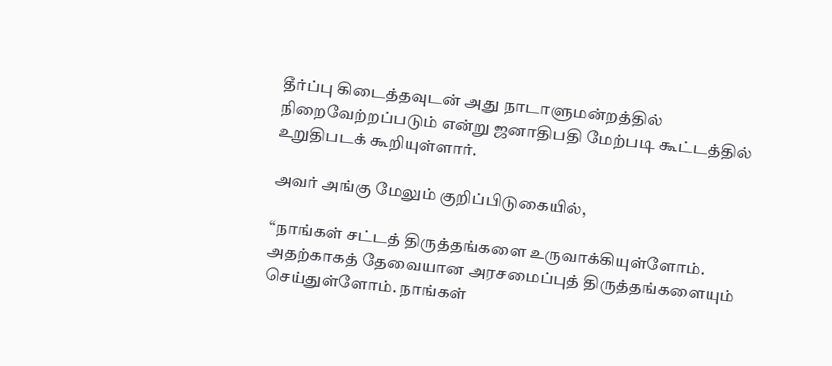தீர்ப்பு கிடைத்தவுடன் அது நாடாளுமன்றத்தில் நிறைவேற்றப்படும் என்று ஜனாதிபதி மேற்படி கூட்டத்தில் உறுதிபடக் கூறியுள்ளார்.

அவர் அங்கு மேலும் குறிப்பிடுகையில்,

“நாங்கள் சட்டத் திருத்தங்களை உருவாக்கியுள்ளோம். அதற்காகத் தேவையான அரசமைப்புத் திருத்தங்களையும் செய்துள்ளோம். நாங்கள்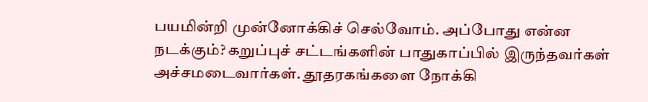பயமின்றி முன்னோக்கிச் செல்வோம். அப்போது என்ன நடக்கும்? கறுப்புச் சட்டங்களின் பாதுகாப்பில் இருந்தவர்கள் அச்சமடைவார்கள். தூதரகங்களை நோக்கி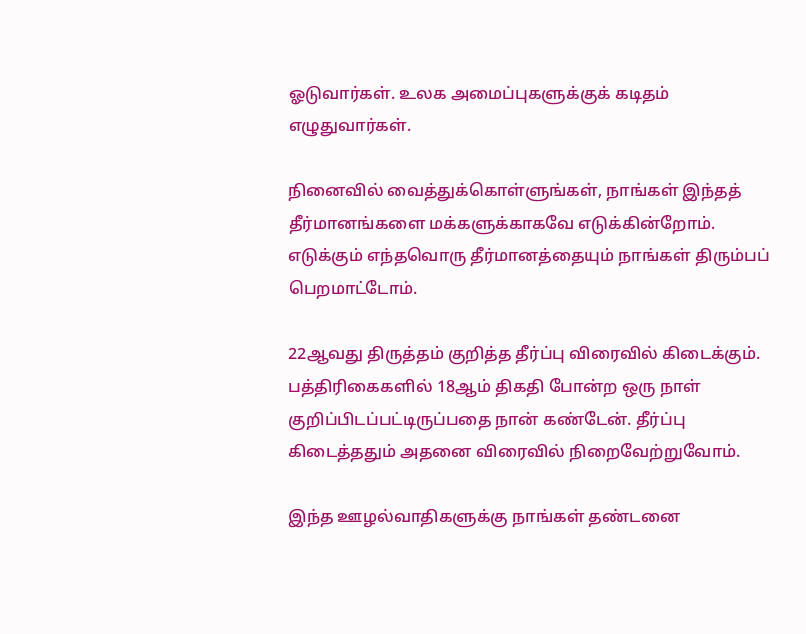ஓடுவார்கள். உலக அமைப்புகளுக்குக் கடிதம் எழுதுவார்கள்.

நினைவில் வைத்துக்கொள்ளுங்கள், நாங்கள் இந்தத் தீர்மானங்களை மக்களுக்காகவே எடுக்கின்றோம். எடுக்கும் எந்தவொரு தீர்மானத்தையும் நாங்கள் திரும்பப் பெறமாட்டோம்.

22ஆவது திருத்தம் குறித்த தீர்ப்பு விரைவில் கிடைக்கும். பத்திரிகைகளில் 18ஆம் திகதி போன்ற ஒரு நாள் குறிப்பிடப்பட்டிருப்பதை நான் கண்டேன். தீர்ப்பு கிடைத்ததும் அதனை விரைவில் நிறைவேற்றுவோம்.

இந்த ஊழல்வாதிகளுக்கு நாங்கள் தண்டனை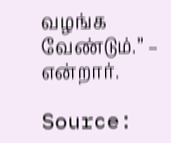வழங்க வேண்டும்.” – என்றார்.

Source: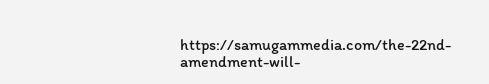https://samugammedia.com/the-22nd-amendment-will-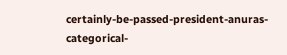certainly-be-passed-president-anuras-categorical-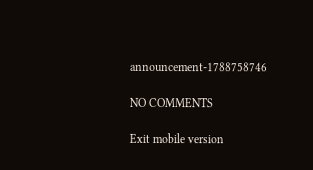announcement-1788758746

NO COMMENTS

Exit mobile version